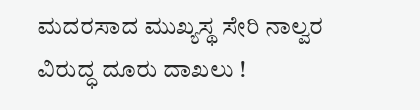ಮದರಸಾದ ಮುಖ್ಯಸ್ಥ ಸೇರಿ ನಾಲ್ವರ ವಿರುದ್ಧ ದೂರು ದಾಖಲು !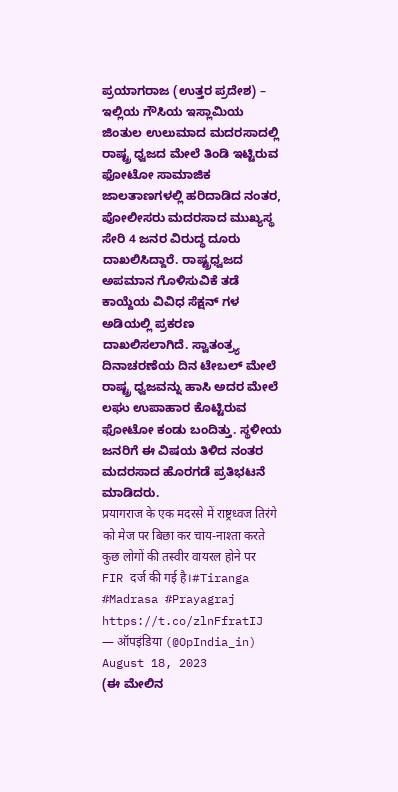ಪ್ರಯಾಗರಾಜ (ಉತ್ತರ ಪ್ರದೇಶ) – ಇಲ್ಲಿಯ ಗೌಸಿಯ ಇಸ್ಲಾಮಿಯ ಜಿಂತುಲ ಉಲುಮಾದ ಮದರಸಾದಲ್ಲಿ ರಾಷ್ಟ್ರ ಧ್ವಜದ ಮೇಲೆ ತಿಂಡಿ ಇಟ್ಟಿರುವ ಫೋಟೋ ಸಾಮಾಜಿಕ ಜಾಲತಾಣಗಳಲ್ಲಿ ಹರಿದಾಡಿದ ನಂತರ, ಪೋಲೀಸರು ಮದರಸಾದ ಮುಖ್ಯಸ್ಥ ಸೇರಿ 4 ಜನರ ವಿರುದ್ಧ ದೂರು ದಾಖಲಿಸಿದ್ದಾರೆ. ರಾಷ್ಟ್ರಧ್ವಜದ ಅಪಮಾನ ಗೊಳಿಸುವಿಕೆ ತಡೆ ಕಾಯ್ದೆಯ ವಿವಿಧ ಸೆಕ್ಷನ್ ಗಳ ಅಡಿಯಲ್ಲಿ ಪ್ರಕರಣ ದಾಖಲಿಸಲಾಗಿದೆ. ಸ್ವಾತಂತ್ರ್ಯ ದಿನಾಚರಣೆಯ ದಿನ ಟೇಬಲ್ ಮೇಲೆ ರಾಷ್ಟ್ರ ಧ್ವಜವನ್ನು ಹಾಸಿ ಅದರ ಮೇಲೆ ಲಘು ಉಪಾಹಾರ ಕೊಟ್ಟಿರುವ ಫೋಟೋ ಕಂಡು ಬಂದಿತ್ತು. ಸ್ಥಳೀಯ ಜನರಿಗೆ ಈ ವಿಷಯ ತಿಳಿದ ನಂತರ ಮದರಸಾದ ಹೊರಗಡೆ ಪ್ರತಿಭಟನೆ ಮಾಡಿದರು.
प्रयागराज के एक मदरसे में राष्ट्रध्वज तिरंगे को मेज पर बिछा कर चाय-नाश्ता करते कुछ लोगों की तस्वीर वायरल होने पर FIR दर्ज की गई है।#Tiranga #Madrasa #Prayagraj https://t.co/zlnFfratIJ
— ऑपइंडिया (@OpIndia_in) August 18, 2023
(ಈ ಮೇಲಿನ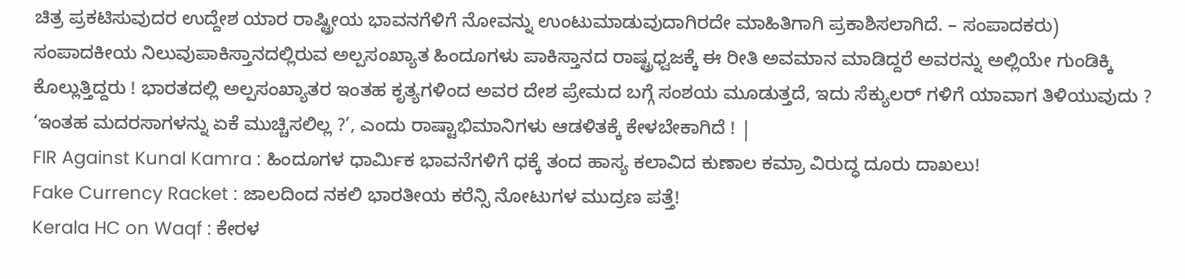ಚಿತ್ರ ಪ್ರಕಟಿಸುವುದರ ಉದ್ದೇಶ ಯಾರ ರಾಷ್ಟ್ರೀಯ ಭಾವನಗೆಳಿಗೆ ನೋವನ್ನು ಉಂಟುಮಾಡುವುದಾಗಿರದೇ ಮಾಹಿತಿಗಾಗಿ ಪ್ರಕಾಶಿಸಲಾಗಿದೆ. – ಸಂಪಾದಕರು)
ಸಂಪಾದಕೀಯ ನಿಲುವುಪಾಕಿಸ್ತಾನದಲ್ಲಿರುವ ಅಲ್ಪಸಂಖ್ಯಾತ ಹಿಂದೂಗಳು ಪಾಕಿಸ್ತಾನದ ರಾಷ್ಟ್ರಧ್ವಜಕ್ಕೆ ಈ ರೀತಿ ಅವಮಾನ ಮಾಡಿದ್ದರೆ ಅವರನ್ನು ಅಲ್ಲಿಯೇ ಗುಂಡಿಕ್ಕಿ ಕೊಲ್ಲುತ್ತಿದ್ದರು ! ಭಾರತದಲ್ಲಿ ಅಲ್ಪಸಂಖ್ಯಾತರ ಇಂತಹ ಕೃತ್ಯಗಳಿಂದ ಅವರ ದೇಶ ಪ್ರೇಮದ ಬಗ್ಗೆ ಸಂಶಯ ಮೂಡುತ್ತದೆ, ಇದು ಸೆಕ್ಯುಲರ್ ಗಳಿಗೆ ಯಾವಾಗ ತಿಳಿಯುವುದು ? ‘ಇಂತಹ ಮದರಸಾಗಳನ್ನು ಏಕೆ ಮುಚ್ಚಿಸಲಿಲ್ಲ ?’, ಎಂದು ರಾಷ್ಟಾಭಿಮಾನಿಗಳು ಆಡಳಿತಕ್ಕೆ ಕೇಳಬೇಕಾಗಿದೆ ! |
FIR Against Kunal Kamra : ಹಿಂದೂಗಳ ಧಾರ್ಮಿಕ ಭಾವನೆಗಳಿಗೆ ಧಕ್ಕೆ ತಂದ ಹಾಸ್ಯ ಕಲಾವಿದ ಕುಣಾಲ ಕಮ್ರಾ ವಿರುದ್ಧ ದೂರು ದಾಖಲು!
Fake Currency Racket : ಜಾಲದಿಂದ ನಕಲಿ ಭಾರತೀಯ ಕರೆನ್ಸಿ ನೋಟುಗಳ ಮುದ್ರಣ ಪತ್ತೆ!
Kerala HC on Waqf : ಕೇರಳ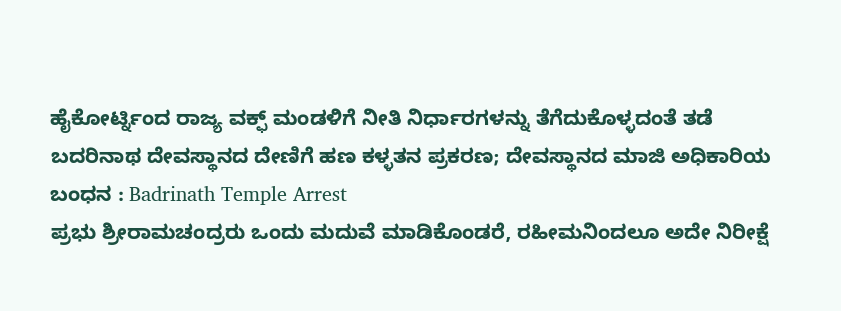ಹೈಕೋರ್ಟ್ನಿಂದ ರಾಜ್ಯ ವಕ್ಫ್ ಮಂಡಳಿಗೆ ನೀತಿ ನಿರ್ಧಾರಗಳನ್ನು ತೆಗೆದುಕೊಳ್ಳದಂತೆ ತಡೆ
ಬದರಿನಾಥ ದೇವಸ್ಥಾನದ ದೇಣಿಗೆ ಹಣ ಕಳ್ಳತನ ಪ್ರಕರಣ; ದೇವಸ್ಥಾನದ ಮಾಜಿ ಅಧಿಕಾರಿಯ ಬಂಧನ : Badrinath Temple Arrest
ಪ್ರಭು ಶ್ರೀರಾಮಚಂದ್ರರು ಒಂದು ಮದುವೆ ಮಾಡಿಕೊಂಡರೆ, ರಹೀಮನಿಂದಲೂ ಅದೇ ನಿರೀಕ್ಷೆ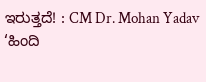ಇರುತ್ತದೆ! : CM Dr. Mohan Yadav
‘ಹಿಂದಿ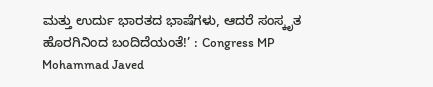ಮತ್ತು ಉರ್ದು ಭಾರತದ ಭಾಷೆಗಳು, ಆದರೆ ಸಂಸ್ಕೃತ ಹೊರಗಿನಿಂದ ಬಂದಿದೆಯಂತೆ!’ : Congress MP Mohammad Javed